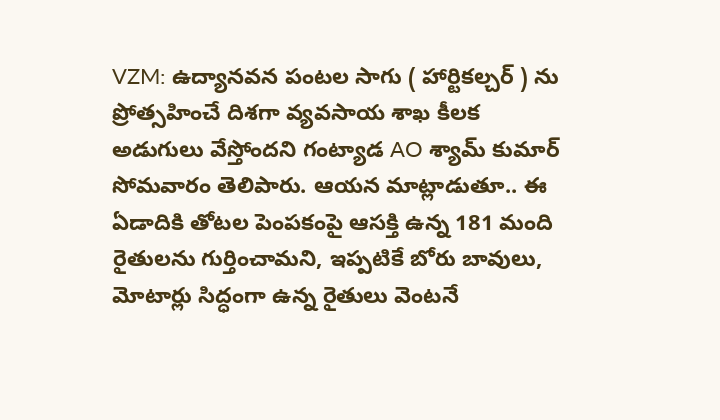VZM: ఉద్యానవన పంటల సాగు ( హార్టికల్చర్ ) ను ప్రోత్సహించే దిశగా వ్యవసాయ శాఖ కీలక అడుగులు వేస్తోందని గంట్యాడ AO శ్యామ్ కుమార్ సోమవారం తెలిపారు. ఆయన మాట్లాడుతూ.. ఈ ఏడాదికి తోటల పెంపకంపై ఆసక్తి ఉన్న 181 మంది రైతులను గుర్తించామని, ఇప్పటికే బోరు బావులు, మోటార్లు సిద్ధంగా ఉన్న రైతులు వెంటనే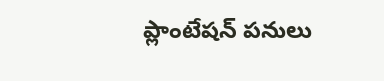ప్లాంటేషన్ పనులు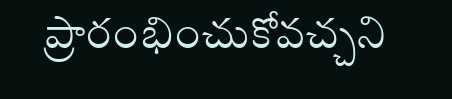ప్రారంభించుకోవచ్చని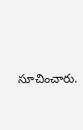సూచించారు.